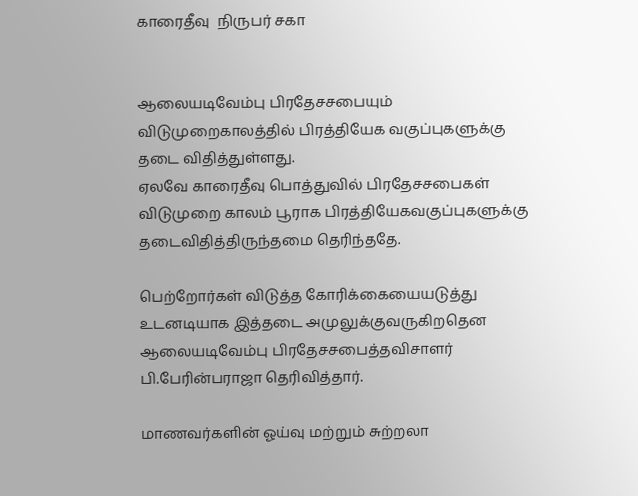காரைதீவு  நிருபர் சகா


ஆலையடிவேம்பு பிரதேசசபையும் விடுமுறைகாலத்தில் பிரத்தியேக வகுப்புகளுக்கு தடை விதித்துள்ளது.
ஏலவே காரைதீவு பொத்துவில் பிரதேசசபைகள் விடுமுறை காலம் பூராக பிரத்தியேகவகுப்புகளுக்கு தடைவிதித்திருந்தமை தெரிந்ததே.

பெற்றோர்கள் விடுத்த கோரிக்கையையடுத்து உடனடியாக இத்தடை அமுலுக்குவருகிறதென ஆலையடிவேம்பு பிரதேசசபைத்தவிசாளர் பி.பேரின்பராஜா தெரிவித்தார்.

மாணவர்களின் ஓய்வு மற்றும் சுற்றலா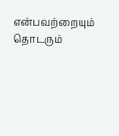என்பவற்றையும் தொடரும்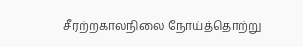சீரற்றகாலநிலை நோய்த்தொற்று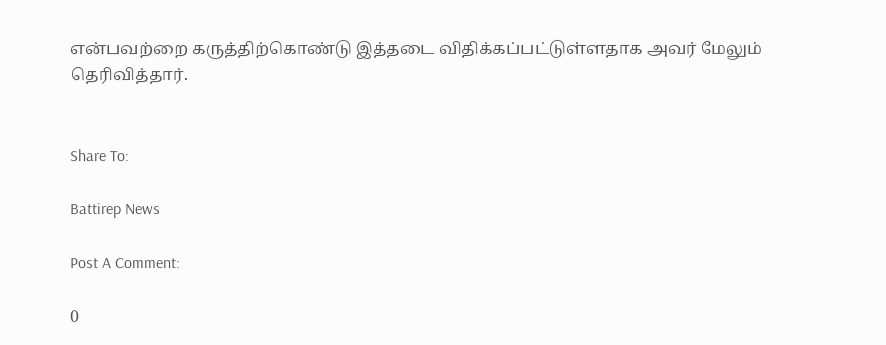என்பவற்றை கருத்திற்கொண்டு இத்தடை விதிக்கப்பட்டுள்ளதாக அவர் மேலும் தெரிவித்தார்.


Share To:

Battirep News

Post A Comment:

0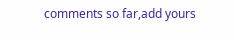comments so far,add yours